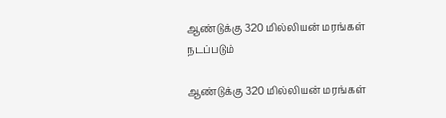ஆண்டுக்கு 320 மில்லியன் மரங்கள் நடப்படும்

ஆண்டுக்கு 320 மில்லியன் மரங்கள்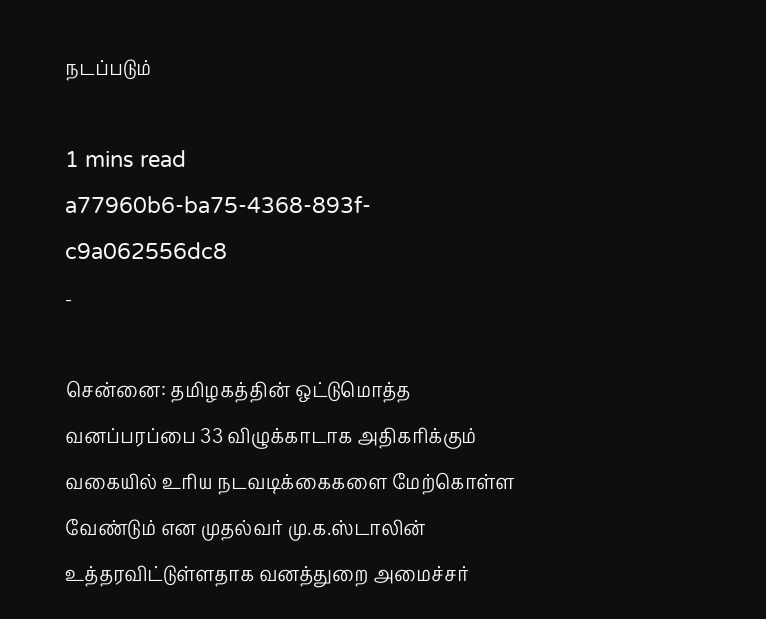நடப்படும்

1 mins read
a77960b6-ba75-4368-893f-c9a062556dc8
-

சென்னை: தமிழகத்தின் ஒட்டுமொத்த வனப்பரப்பை 33 விழுக்காடாக அதிகரிக்கும் வகையில் உரிய நடவடிக்கைகளை மேற்கொள்ள வேண்டும் என முதல்வர் மு.க.ஸ்டாலின் உத்தரவிட்டுள்ளதாக வனத்துறை அமைச்சர்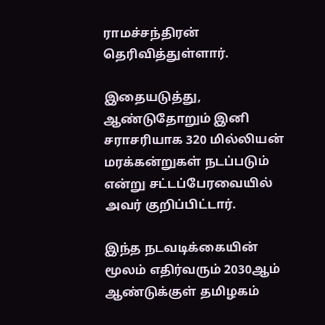ராமச்சந்திரன் தெரிவித்துள்ளார்.

இதையடுத்து, ஆண்டுதோறும் இனி சராசரியாக 320 மில்லியன் மரக்கன்றுகள் நடப்படும் என்று சட்டப்பேரவையில் அவர் குறிப்பிட்டார்.

இந்த நடவடிக்கையின் மூலம் எதிர்வரும் 2030ஆம் ஆண்டுக்குள் தமிழகம்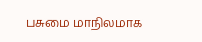பசுமை மாநிலமாக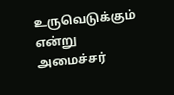உருவெடுக்கும் என்று அமைச்சர்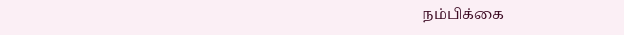நம்பிக்கை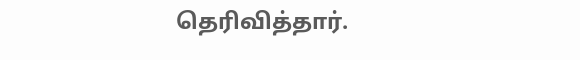தெரிவித்தார்.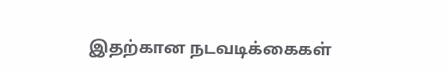இதற்கான நடவடிக்கைகள்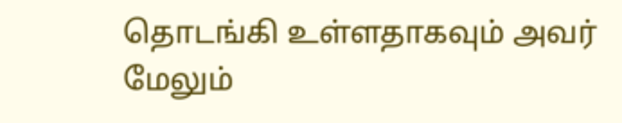தொடங்கி உள்ளதாகவும் அவர் மேலும்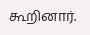கூறினார்.